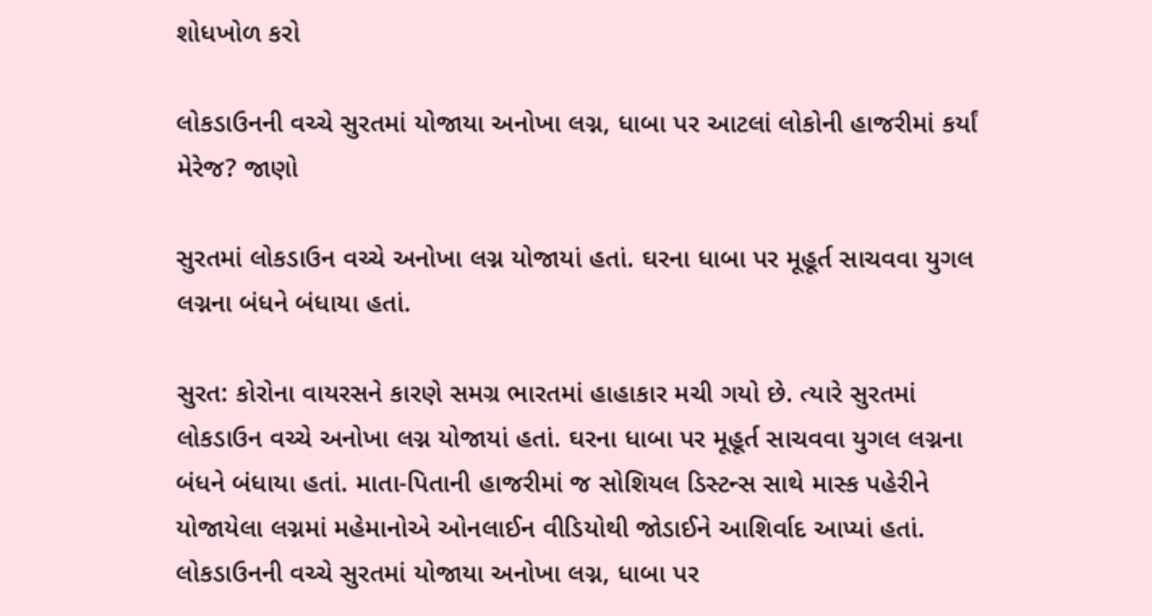શોધખોળ કરો

લોકડાઉનની વચ્ચે સુરતમાં યોજાયા અનોખા લગ્ન, ધાબા પર આટલાં લોકોની હાજરીમાં કર્યાં મેરેજ? જાણો

સુરતમાં લોકડાઉન વચ્ચે અનોખા લગ્ન યોજાયાં હતાં. ઘરના ધાબા પર મૂહૂર્ત સાચવવા યુગલ લગ્નના બંધને બંધાયા હતાં.

સુરત: કોરોના વાયરસને કારણે સમગ્ર ભારતમાં હાહાકાર મચી ગયો છે. ત્યારે સુરતમાં લોકડાઉન વચ્ચે અનોખા લગ્ન યોજાયાં હતાં. ઘરના ધાબા પર મૂહૂર્ત સાચવવા યુગલ લગ્નના બંધને બંધાયા હતાં. માતા-પિતાની હાજરીમાં જ સોશિયલ ડિસ્ટન્સ સાથે માસ્ક પહેરીને યોજાયેલા લગ્નમાં મહેમાનોએ ઓનલાઈન વીડિયોથી જોડાઈને આશિર્વાદ આપ્યાં હતાં. લોકડાઉનની વચ્ચે સુરતમાં યોજાયા અનોખા લગ્ન, ધાબા પર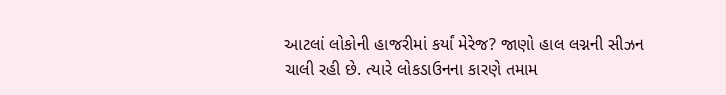આટલાં લોકોની હાજરીમાં કર્યાં મેરેજ? જાણો હાલ લગ્નની સીઝન ચાલી રહી છે. ત્યારે લોકડાઉનના કારણે તમામ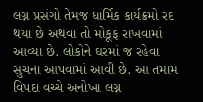લગ્ન પ્રસંગો તેમજ ધાર્મિક કાર્યક્રમો રદ થયા છે અથવા તો મોકૂફ રાખવામાં આવ્યા છે. લોકોને ઘરમાં જ રહેવા સુચના આપવામાં આવી છે. આ તમામ વિપદા વચ્ચે અનોખા લગ્ન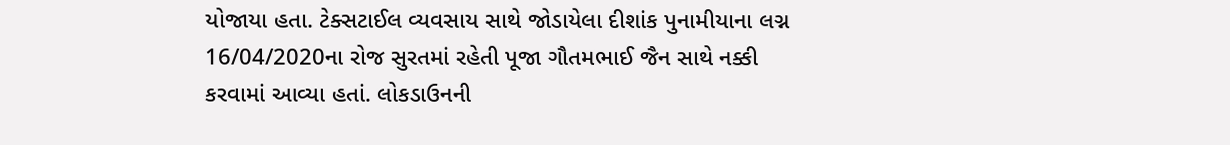યોજાયા હતા. ટેક્સટાઈલ વ્યવસાય સાથે જોડાયેલા દીશાંક પુનામીયાના લગ્ન 16/04/2020ના રોજ સુરતમાં રહેતી પૂજા ગૌતમભાઈ જૈન સાથે નક્કી કરવામાં આવ્યા હતાં. લોકડાઉનની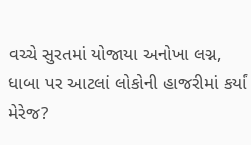વચ્ચે સુરતમાં યોજાયા અનોખા લગ્ન, ધાબા પર આટલાં લોકોની હાજરીમાં કર્યાં મેરેજ?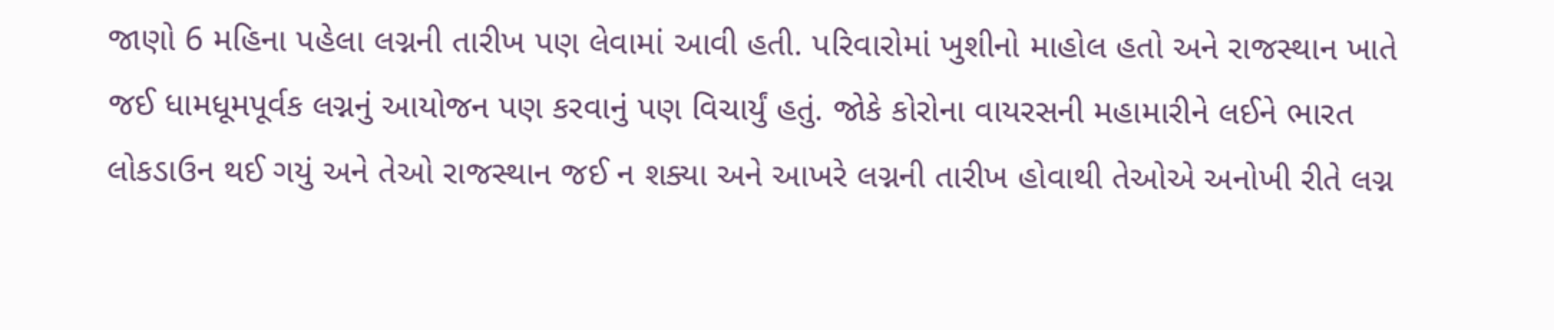જાણો 6 મહિના પહેલા લગ્નની તારીખ પણ લેવામાં આવી હતી. પરિવારોમાં ખુશીનો માહોલ હતો અને રાજસ્થાન ખાતે જઈ ધામધૂમપૂર્વક લગ્નનું આયોજન પણ કરવાનું પણ વિચાર્યું હતું. જોકે કોરોના વાયરસની મહામારીને લઈને ભારત લોકડાઉન થઈ ગયું અને તેઓ રાજસ્થાન જઈ ન શક્યા અને આખરે લગ્નની તારીખ હોવાથી તેઓએ અનોખી રીતે લગ્ન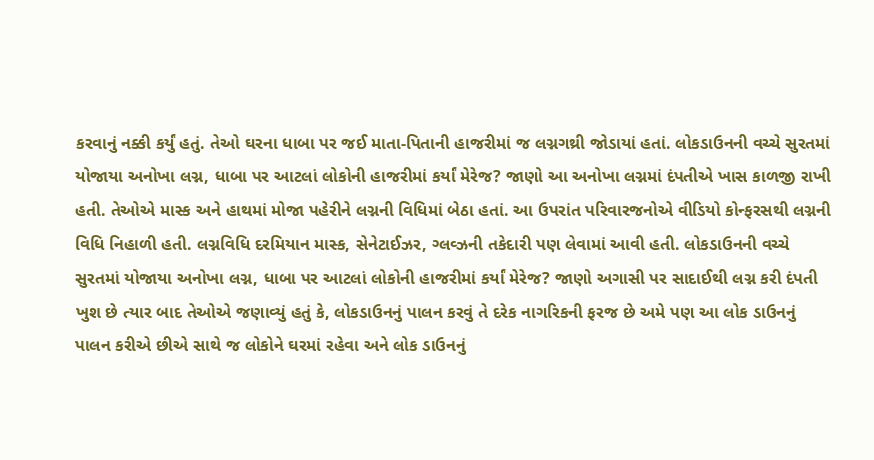કરવાનું નક્કી કર્યું હતું. તેઓ ઘરના ધાબા પર જઈ માતા-પિતાની હાજરીમાં જ લગ્નગથ્રી જોડાયાં હતાં. લોકડાઉનની વચ્ચે સુરતમાં યોજાયા અનોખા લગ્ન, ધાબા પર આટલાં લોકોની હાજરીમાં કર્યાં મેરેજ? જાણો આ અનોખા લગ્નમાં દંપતીએ ખાસ કાળજી રાખી હતી. તેઓએ માસ્ક અને હાથમાં મોજા પહેરીને લગ્નની વિધિમાં બેઠા હતાં. આ ઉપરાંત પરિવારજનોએ વીડિયો કોન્ફરસથી લગ્નની વિધિ નિહાળી હતી. લગ્નવિધિ દરમિયાન માસ્ક, સેનેટાઈઝર, ગ્લવ્ઝની તકેદારી પણ લેવામાં આવી હતી. લોકડાઉનની વચ્ચે સુરતમાં યોજાયા અનોખા લગ્ન, ધાબા પર આટલાં લોકોની હાજરીમાં કર્યાં મેરેજ? જાણો અગાસી પર સાદાઈથી લગ્ન કરી દંપતી ખુશ છે ત્યાર બાદ તેઓએ જણાવ્યું હતું કે, લોકડાઉનનું પાલન કરવું તે દરેક નાગરિકની ફરજ છે અમે પણ આ લોક ડાઉનનું પાલન કરીએ છીએ સાથે જ લોકોને ઘરમાં રહેવા અને લોક ડાઉનનું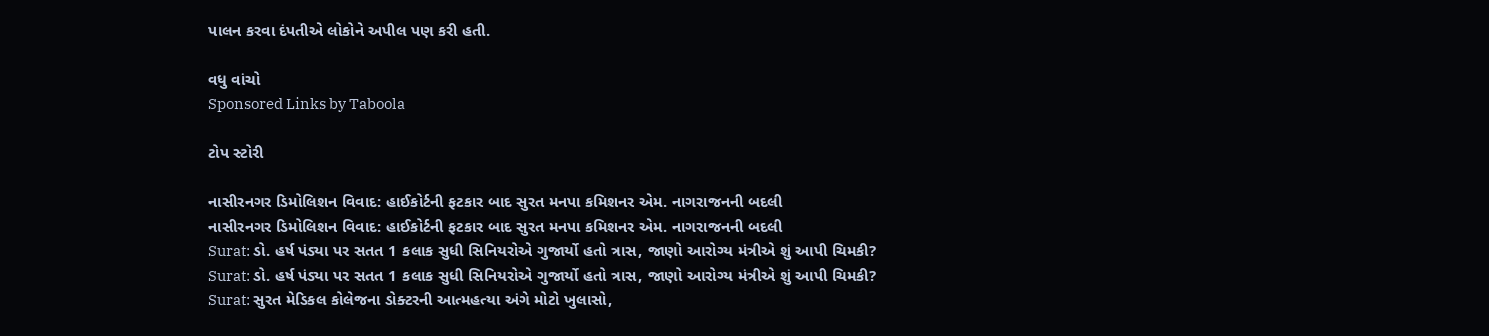પાલન કરવા દંપતીએ લોકોને અપીલ પણ કરી હતી.

વધુ વાંચો
Sponsored Links by Taboola

ટોપ સ્ટોરી

નાસીરનગર ડિમોલિશન વિવાદ: હાઈકોર્ટની ફટકાર બાદ સુરત મનપા કમિશનર એમ. નાગરાજનની બદલી
નાસીરનગર ડિમોલિશન વિવાદ: હાઈકોર્ટની ફટકાર બાદ સુરત મનપા કમિશનર એમ. નાગરાજનની બદલી
Surat: ડો. હર્ષ પંડ્યા પર સતત 1 કલાક સુધી સિનિયરોએ ગુજાર્યો હતો ત્રાસ, જાણો આરોગ્ય મંત્રીએ શું આપી ચિમકી?
Surat: ડો. હર્ષ પંડ્યા પર સતત 1 કલાક સુધી સિનિયરોએ ગુજાર્યો હતો ત્રાસ, જાણો આરોગ્ય મંત્રીએ શું આપી ચિમકી?
Surat: સુરત મેડિકલ કોલેજના ડોક્ટરની આત્મહત્યા અંગે મોટો ખુલાસો,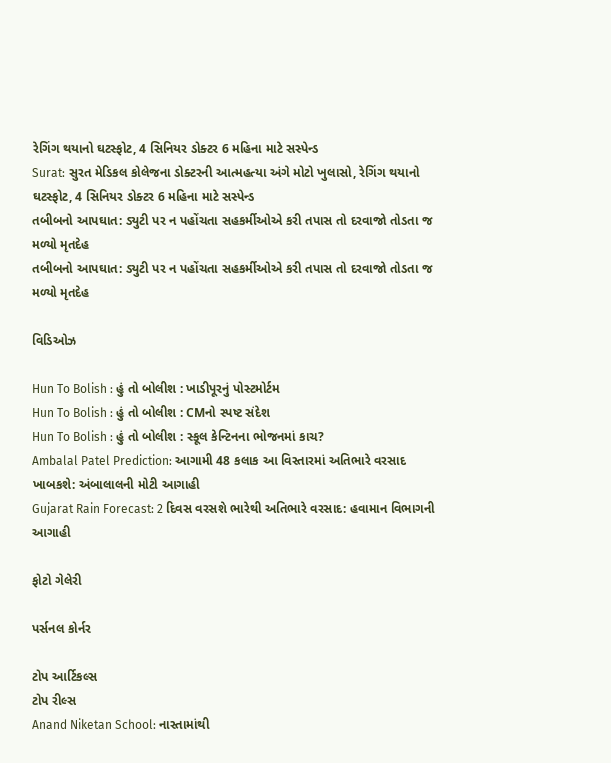રેગિંગ થયાનો ઘટસ્ફોટ, 4 સિનિયર ડોક્ટર 6 મહિના માટે સસ્પેન્ડ
Surat: સુરત મેડિકલ કોલેજના ડોક્ટરની આત્મહત્યા અંગે મોટો ખુલાસો, રેગિંગ થયાનો ઘટસ્ફોટ, 4 સિનિયર ડોક્ટર 6 મહિના માટે સસ્પેન્ડ
તબીબનો આપઘાત: ડ્યુટી પર ન પહોંચતા સહકર્મીઓએ કરી તપાસ તો દરવાજો તોડતા જ મળ્યો મૃતદેહ
તબીબનો આપઘાત: ડ્યુટી પર ન પહોંચતા સહકર્મીઓએ કરી તપાસ તો દરવાજો તોડતા જ મળ્યો મૃતદેહ

વિડિઓઝ

Hun To Bolish : હું તો બોલીશ : ખાડીપૂરનું પોસ્ટમોર્ટમ
Hun To Bolish : હું તો બોલીશ : CMનો સ્પષ્ટ સંદેશ
Hun To Bolish : હું તો બોલીશ : સ્કૂલ કેન્ટિનના ભોજનમાં કાચ?
Ambalal Patel Prediction: આગામી 48 કલાક આ વિસ્તારમાં અતિભારે વરસાદ ખાબકશે: અંબાલાલની મોટી આગાહી
Gujarat Rain Forecast: 2 દિવસ વરસશે ભારેથી અતિભારે વરસાદ: હવામાન વિભાગની આગાહી

ફોટો ગેલેરી

પર્સનલ કોર્નર

ટોપ આર્ટિકલ્સ
ટોપ રીલ્સ
Anand Niketan School: નાસ્તામાંથી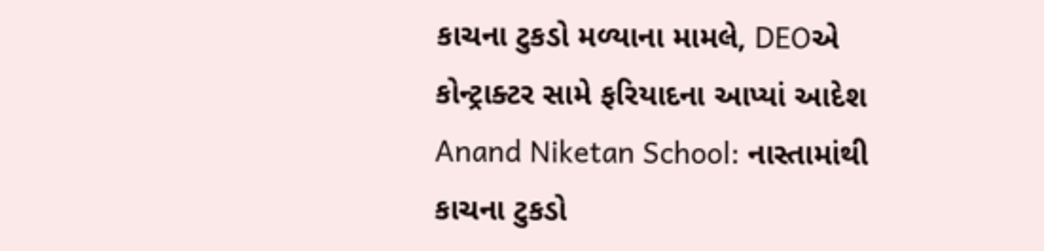કાચના ટુકડો મળ્યાના મામલે, DEOએ કોન્ટ્રાક્ટર સામે ફરિયાદના આપ્યાં આદેશ
Anand Niketan School: નાસ્તામાંથી કાચના ટુકડો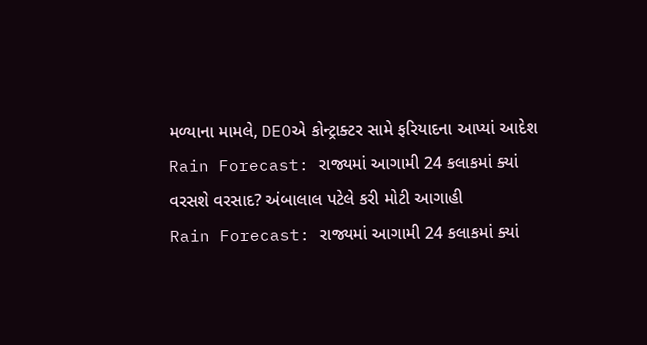મળ્યાના મામલે, DEOએ કોન્ટ્રાક્ટર સામે ફરિયાદના આપ્યાં આદેશ
Rain Forecast: રાજ્યમાં આગામી 24 કલાકમાં ક્યાં વરસશે વરસાદ? અંબાલાલ પટેલે કરી મોટી આગાહી
Rain Forecast: રાજ્યમાં આગામી 24 કલાકમાં ક્યાં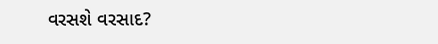વરસશે વરસાદ?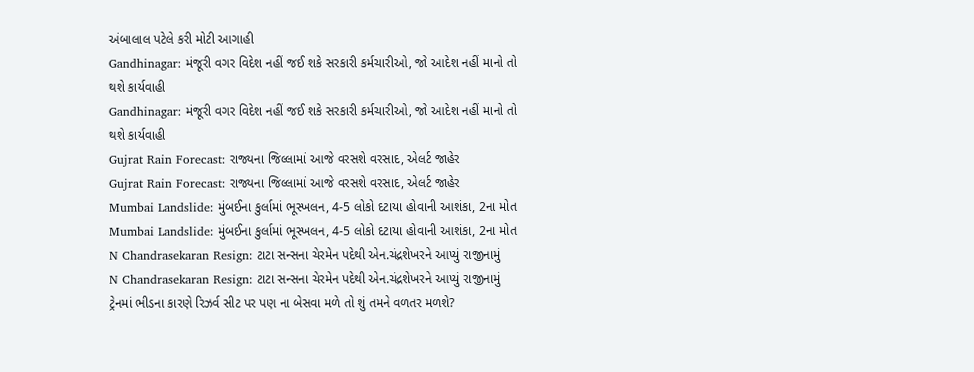અંબાલાલ પટેલે કરી મોટી આગાહી
Gandhinagar: મંજૂરી વગર વિદેશ નહીં જઈ શકે સરકારી કર્મચારીઓ, જો આદેશ નહીં માનો તો થશે કાર્યવાહી
Gandhinagar: મંજૂરી વગર વિદેશ નહીં જઈ શકે સરકારી કર્મચારીઓ, જો આદેશ નહીં માનો તો થશે કાર્યવાહી
Gujrat Rain Forecast: રાજ્યના જિલ્લામાં આજે વરસશે વરસાદ, એલર્ટ જાહેર
Gujrat Rain Forecast: રાજ્યના જિલ્લામાં આજે વરસશે વરસાદ, એલર્ટ જાહેર
Mumbai Landslide: મુંબઈના કુર્લામાં ભૂસ્ખલન, 4-5 લોકો દટાયા હોવાની આશંકા, 2ના મોત
Mumbai Landslide: મુંબઈના કુર્લામાં ભૂસ્ખલન, 4-5 લોકો દટાયા હોવાની આશંકા, 2ના મોત
N Chandrasekaran Resign: ટાટા સન્સના ચેરમેન પદેથી એન.ચંદ્રશેખરને આપ્યું રાજીનામું
N Chandrasekaran Resign: ટાટા સન્સના ચેરમેન પદેથી એન.ચંદ્રશેખરને આપ્યું રાજીનામું
ટ્રેનમાં ભીડના કારણે રિઝર્વ સીટ પર પણ ના બેસવા મળે તો શું તમને વળતર મળશે?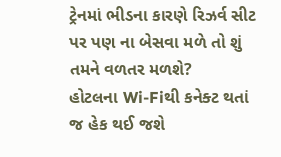ટ્રેનમાં ભીડના કારણે રિઝર્વ સીટ પર પણ ના બેસવા મળે તો શું તમને વળતર મળશે?
હોટલના Wi-Fiથી કનેક્ટ થતાં જ હેક થઈ જશે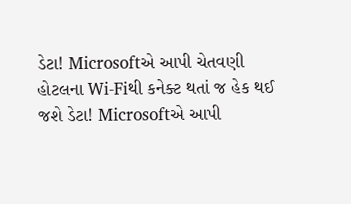ડેટા! Microsoftએ આપી ચેતવણી
હોટલના Wi-Fiથી કનેક્ટ થતાં જ હેક થઈ જશે ડેટા! Microsoftએ આપી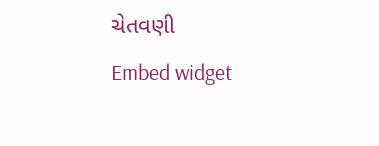ચેતવણી
Embed widget